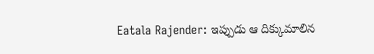Eatala Rajender: ఇప్పుడు ఆ దిక్కుమాలిన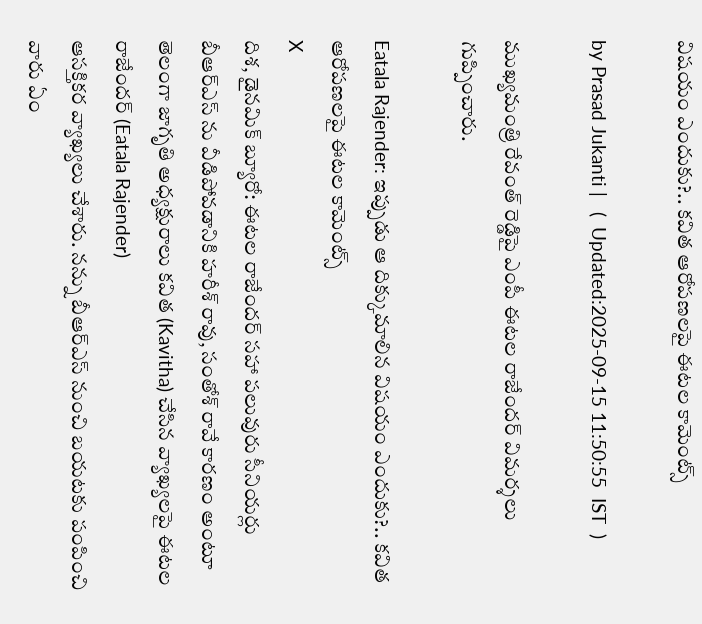విషయం ఎందుకు?.. కవిత ఆరోపణలపై ఈటల కామెంట్స్

by Prasad Jukanti |   (  Updated:2025-09-15 11:50:55  IST  )

ముఖ్యమంత్రి రేవంత్ రెడ్డిపై ఎంపీ ఈటల రాజేందర్ విమర్శలు గుప్పించారు.

Eatala Rajender: ఇప్పుడు ఆ దిక్కుమాలిన విషయం ఎందుకు?.. కవిత ఆరోపణలపై ఈటల కామెంట్స్
X
దిశ, డైనమిక్ బ్యూరో: ఈటల రాజేందర్ సహా పలువురు సీనియర్లు బీఆర్ఎస్ ను వీడిపోవడానికి హరీశ్ రావు, సంతోశ్ రావే కారణం అంటూ తెలంగా జాగృతి అధ్యక్షురాలు కవిత (Kavitha) చేసిన వ్యాఖ్యలపై ఈటల రాజేందర్ (Eatala Rajender)
ఆసక్తికర వ్యాఖ్యలు చేశారు. నన్ను బీఆర్ఎస్ నుంచి బయటకు పంపించి వారు ఏం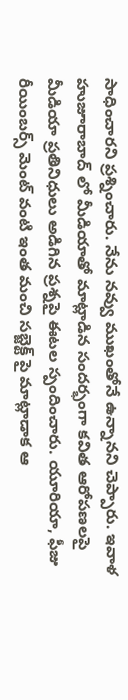సాధించారని ప్రశ్నించారు. నేను నవ్వు ముఖంతోనే ఉన్నానని చెప్పారు. ఇవాళ హుజూరాబాద్ లో మీడియాతో మాట్లాడిన సందర్భంగా కవిత ఆరోపణలపై మీడియా ప్రతినిధులు అడిగిన ప్రశ్నపై ఈటల స్పందించారు. యూరియా, ఫీజు రీయింబర్స్ మెంట్ వంటి ఇంత మంచి సబ్జెక్ట్ పై మాట్లాడాక ఆ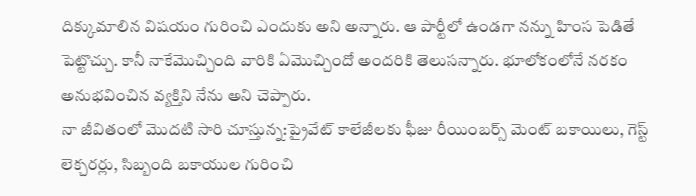దిక్కుమాలిన విషయం గురించి ఎందుకు అని అన్నారు. ఆ పార్టీలో ఉండగా నన్ను హింస పెడితే పెట్టొచ్చు. కానీ నాకేమొచ్చింది వారికి ఏమొచ్చిందో అందరికి తెలుసన్నారు. భూలోకంలోనే నరకం అనుభవించిన వ్యక్తిని నేను అని చెప్పారు.
నా జీవితంలో మొదటి సారి చూస్తున్న:ప్రైవేట్ కాలేజీలకు ఫీజు రీయింబర్స్ మెంట్ బకాయిలు, గెస్ట్ లెక్చరర్లు, సిబ్బంది బకాయుల గురించి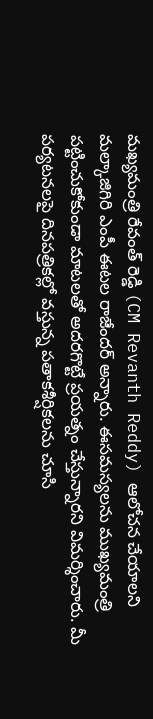మఖ్యమంత్రి రేవంత్ రెడ్డి (CM Revanth Reddy) ఆలోచన చేయాలని మల్కాజిగిరి ఎంపీ ఈటల రాజేందర్ అన్నారు. ఈసమస్యలను ముఖ్యమంత్రి పట్టించుకోకుండా మాటలతో అదరగొట్టే ప్రయత్నం చేస్తున్నారని విమర్శించారు. మీ పర్యటనలపై దినపత్రికల్లో వస్తున్న పతాకశీర్షికలను చూసి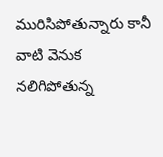మురిసిపోతున్నారు కానీ వాటి వెనుక నలిగిపోతున్న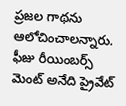ప్రజల గాథను ఆలోచించాలన్నారు. ఫీజు రీయింబర్స్ మెంట్ అనేది ప్రైవేట్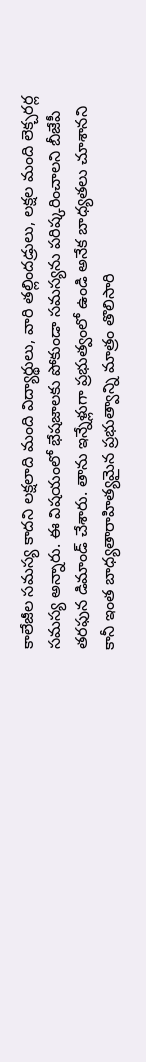కాలేజీల సమస్య కాదని లక్షలాది మంది విద్యార్థులు, వారి తల్లిందడ్రులు, లక్షల మంది లెక్చరర్ల సమస్య అన్నారు. ఈ విషయంలో భేషజాలకు పోకుండా సమస్యను పరిష్కరించాలని బీజేపీ తరఫున డిమాండ్ చేశారు. తాను ఇన్నేళ్లుగా ప్రభుత్వంలో ఉండి అనేక బాధ్యతలు చూశానని కానీ ఇంత బాధ్యతారాహిత్యమైన ప్రభుత్వాన్ని మాత్రం తొలిసారి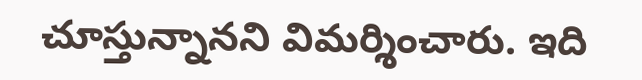చూస్తున్నానని విమర్శించారు. ఇది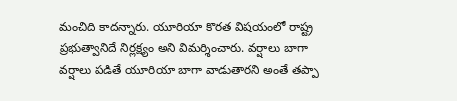మంచిది కాదన్నారు. యూరియా కొరత విషయంలో రాష్ట్ర ప్రభుత్వానిదే నిర్లక్ష్యం అని విమర్శించారు. వర్షాలు బాగా వర్షాలు పడితే యూరియా బాగా వాడుతారని అంతే తప్పా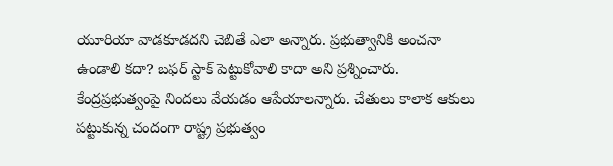యూరియా వాడకూడదని చెబితే ఎలా అన్నారు. ప్రభుత్వానికి అంచనా ఉండాలి కదా? బఫర్ స్టాక్ పెట్టుకోవాలి కాదా అని ప్రశ్నించారు. కేంద్రప్రభుత్వంపై నిందలు వేయడం ఆపేయాలన్నారు. చేతులు కాలాక ఆకులు పట్టుకున్న చందంగా రాష్ట్ర ప్రభుత్వం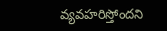వ్యవహరిస్తోందని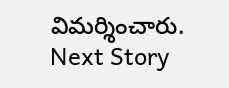విమర్శించారు.
Next Story